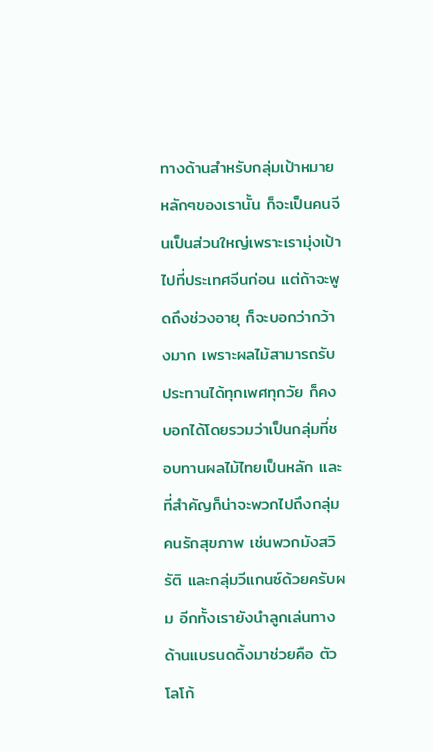ทางด้านสำหรับกลุ่มเป้าหมายหลักๆของเรานั้น ก็จะเป็นคนจีนเป็นส่วนใหญ่เพราะเรามุ่งเป้าไปที่ประเทศจีนก่อน แต่ถ้าจะพูดถึงช่วงอายุ ก็จะบอกว่ากว้างมาก เพราะผลไม้สามารถรับประทานได้ทุกเพศทุกวัย ก็คงบอกได้โดยรวมว่าเป็นกลุ่มที่ชอบทานผลไม้ไทยเป็นหลัก และที่สำคัญก็น่าจะพวกไปถึงกลุ่มคนรักสุขภาพ เช่นพวกมังสวิรัติ และกลุ่มวีแกนซ์ด้วยครับผม อีกทั้งเรายังนำลูกเล่นทางด้านแบรนดดิ้งมาช่วยคือ ตัวโลโก้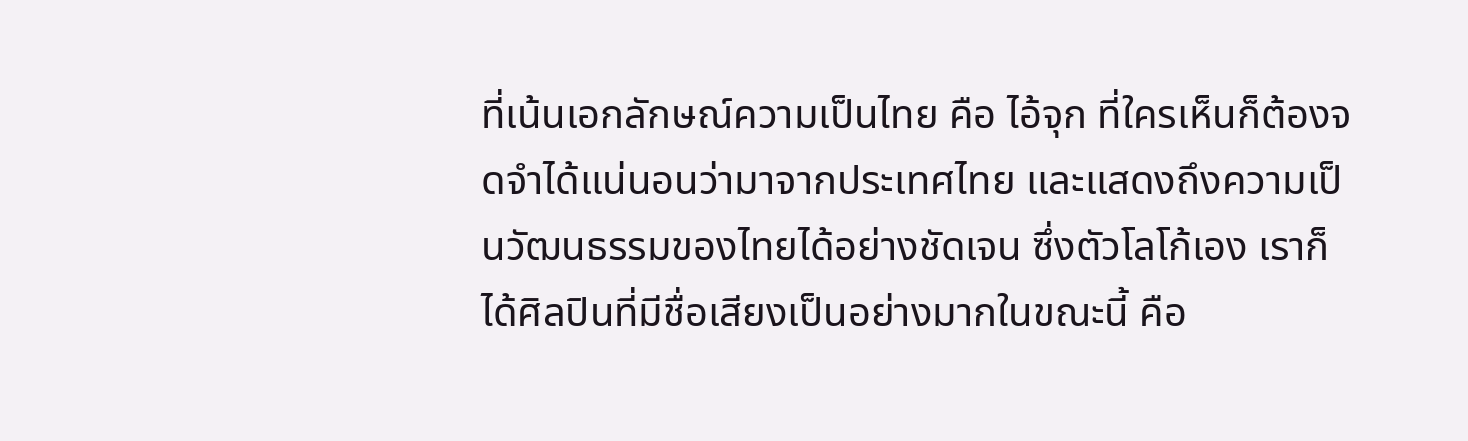ที่เน้นเอกลักษณ์ความเป็นไทย คือ ไอ้จุก ที่ใครเห็นก็ต้องจดจำได้แน่นอนว่ามาจากประเทศไทย และแสดงถึงความเป็นวัฒนธรรมของไทยได้อย่างชัดเจน ซึ่งตัวโลโก้เอง เราก็ได้ศิลปินที่มีชื่อเสียงเป็นอย่างมากในขณะนี้ คือ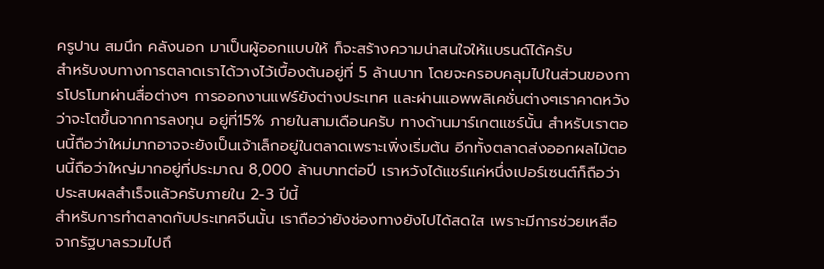ครูปาน สมนึก คลังนอก มาเป็นผู้ออกแบบให้ ก็จะสร้างความน่าสนใจให้แบรนด์ได้ครับ
สำหรับงบทางการตลาดเราได้วางไว้เบื้องต้นอยู่ที่ 5 ล้านบาท โดยจะครอบคลุมไปในส่วนของการโปรโมทผ่านสื่อต่างๆ การออกงานแฟร์ยังต่างประเทศ และผ่านแอพพลิเคชั่นต่างๆเราคาดหวังว่าจะโตขึ้นจากการลงทุน อยู่ที่15% ภายในสามเดือนครับ ทางด้านมาร์เกตแชร์นั้น สำหรับเราตอนนี้ถือว่าใหม่มากอาจจะยังเป็นเจ้าเล็กอยู่ในตลาดเพราะเพิ่งเริ่มต้น อีกทั้งตลาดส่งออกผลไม้ตอนนี้ถือว่าใหญ่มากอยู่ที่ประมาณ 8,000 ล้านบาทต่อปี เราหวังได้แชร์แค่หนึ่งเปอร์เซนต์ก็ถือว่าประสบผลสำเร็จแล้วครับภายใน 2-3 ปีนี้
สำหรับการทำตลาดกับประเทศจีนนั้น เราถือว่ายังช่องทางยังไปได้สดใส เพราะมีการช่วยเหลือจากรัฐบาลรวมไปถึ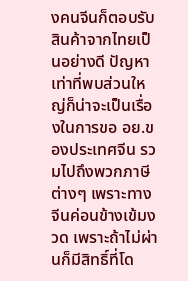งคนจีนก็ตอบรับสินค้าจากไทยเป็นอย่างดี ปัญหาเท่าที่พบส่วนใหญ่ก็น่าจะเป็นเรื่องในการขอ อย.ของประเทศจีน รวมไปถึงพวกภาษีต่างๆ เพราะทางจีนค่อนข้างเข้มงวด เพราะถ้าไม่ผ่านก็มีสิทธิ์ที่โด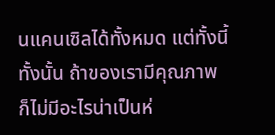นแคนเซิลได้ทั้งหมด แต่ทั้งนี้ทั้งนั้น ถ้าของเรามีคุณภาพ ก็ไม่มีอะไรน่าเป็นห่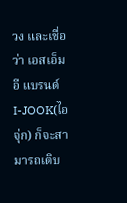วง และเชื่อว่า เอสเอ็มอี แบรนด์ I-JOOK(ไอจุ่ก) ก็จะสามารถเติบ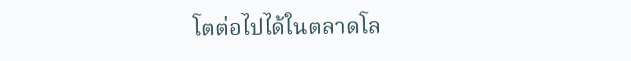โตต่อไปได้ในตลาดโล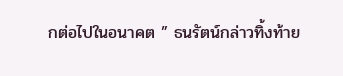กต่อไปในอนาคต ” ธนรัตน์กล่าวทิ้งท้าย